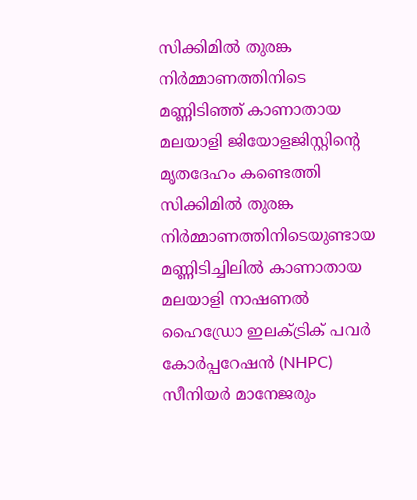സിക്കിമിൽ തുരങ്ക നിർമ്മാണത്തിനിടെ മണ്ണിടിഞ്ഞ് കാണാതായ മലയാളി ജിയോളജിസ്റ്റിന്റെ മൃതദേഹം കണ്ടെത്തി
സിക്കിമിൽ തുരങ്ക നിർമ്മാണത്തിനിടെയുണ്ടായ മണ്ണിടിച്ചിലിൽ കാണാതായ മലയാളി നാഷണൽ ഹൈഡ്രോ ഇലക്ട്രിക് പവർ കോർപ്പറേഷൻ (NHPC) സീനിയർ മാനേജരും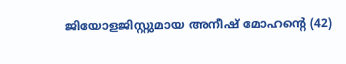ജിയോളജിസ്റ്റുമായ അനീഷ് മോഹന്റെ (42)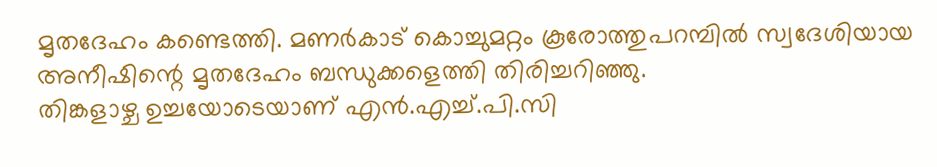മൃതദേഹം കണ്ടെത്തി. മണർകാട് കൊച്ചുമറ്റം കൂരോത്തുപറമ്പിൽ സ്വദേശിയായ അനീഷിന്റെ മൃതദേഹം ബന്ധുക്കളെത്തി തിരിച്ചറിഞ്ഞു.
തിങ്കളാഴ്ച ഉച്ചയോടെയാണ് എൻ.എച്ച്.പി.സി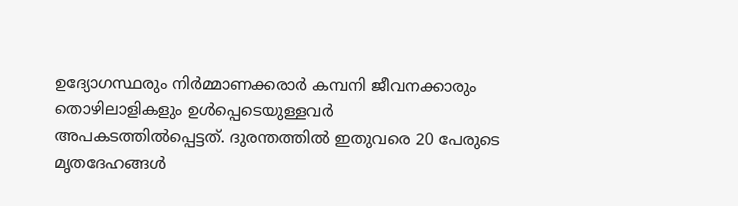ഉദ്യോഗസ്ഥരും നിർമ്മാണക്കരാർ കമ്പനി ജീവനക്കാരും തൊഴിലാളികളും ഉൾപ്പെടെയുള്ളവർ അപകടത്തിൽപ്പെട്ടത്. ദുരന്തത്തിൽ ഇതുവരെ 20 പേരുടെ മൃതദേഹങ്ങൾ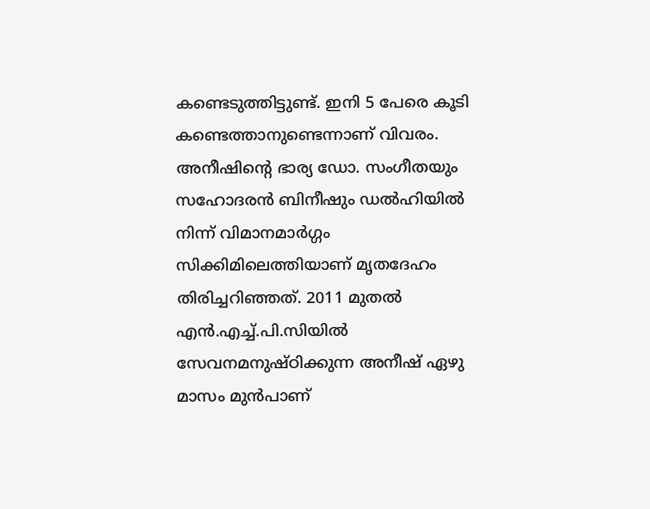കണ്ടെടുത്തിട്ടുണ്ട്. ഇനി 5 പേരെ കൂടി കണ്ടെത്താനുണ്ടെന്നാണ് വിവരം.
അനീഷിന്റെ ഭാര്യ ഡോ. സംഗീതയും സഹോദരൻ ബിനീഷും ഡൽഹിയിൽ നിന്ന് വിമാനമാർഗ്ഗം സിക്കിമിലെത്തിയാണ് മൃതദേഹം തിരിച്ചറിഞ്ഞത്. 2011 മുതൽ എൻ.എച്ച്.പി.സിയിൽ സേവനമനുഷ്ഠിക്കുന്ന അനീഷ് ഏഴു മാസം മുൻപാണ്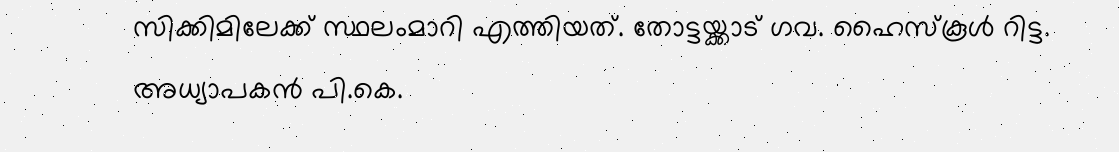സിക്കിമിലേക്ക് സ്ഥലംമാറി എത്തിയത്. തോട്ടയ്ക്കാട് ഗവ. ഹൈസ്കൂൾ റിട്ട. അധ്യാപകൻ പി.കെ.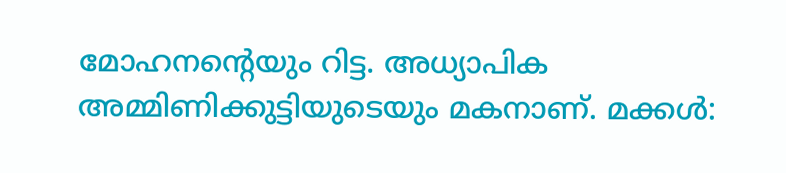മോഹനന്റെയും റിട്ട. അധ്യാപിക അമ്മിണിക്കുട്ടിയുടെയും മകനാണ്. മക്കൾ: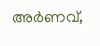അർണവ്,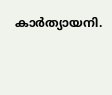കാർത്യായനി.